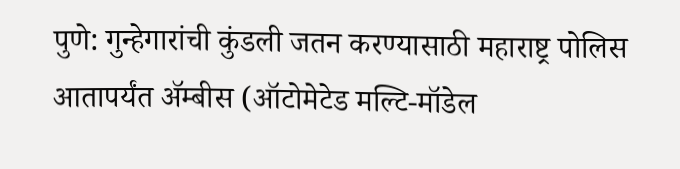पुणे: गुन्हेगारांची कुंडली जतन करण्यासाठी महाराष्ट्र पोलिस आतापर्यंत ॲम्बीस (ऑटोमेटेड मल्टि-मॉडेल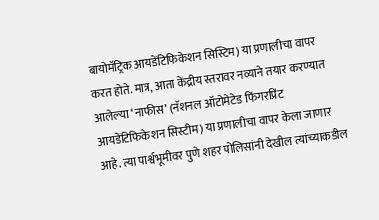बायोमॅट्रिक आयडेंटिफिकेशन सिस्टिम) या प्रणालीचा वापर करत होते. मात्र, आता केंद्रीय स्तरावर नव्याने तयार करण्यात आलेल्या ‘नाफीस’ (नॅशनल ऑटोमेटेड फिंगरप्रिंट आयडेंटिफिकेशन सिस्टीम) या प्रणालीचा वापर केला जाणार आहे. त्या पार्श्वभूमीवर पुणे शहर पोलिसांनी देखील त्यांच्याकडील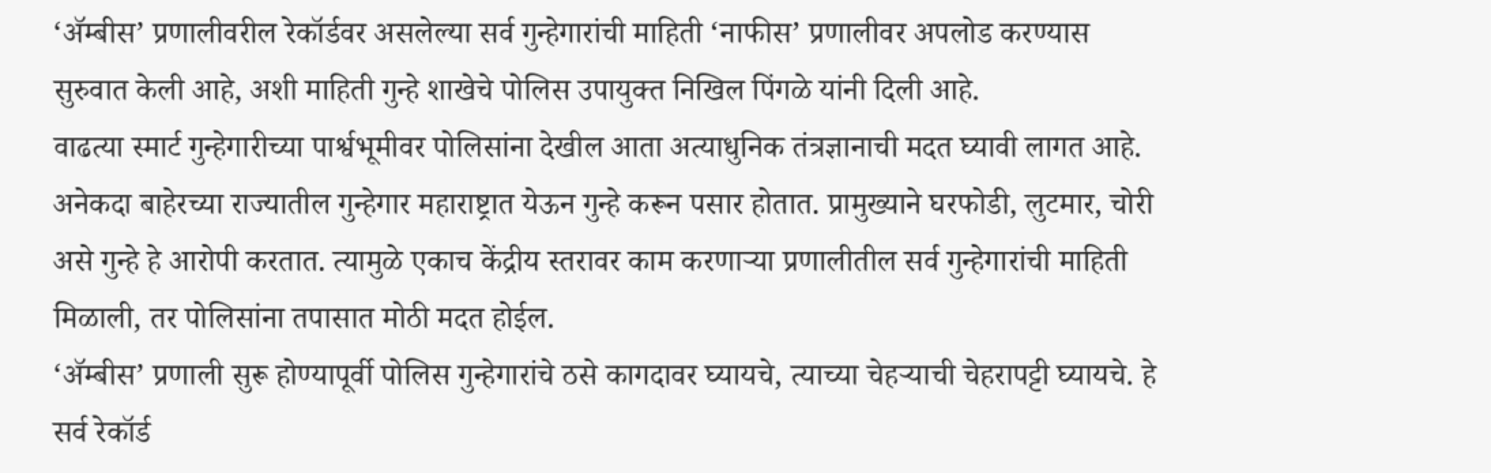‘ॲम्बीस’ प्रणालीवरील रेकॉर्डवर असलेल्या सर्व गुन्हेगारांची माहिती ‘नाफीस’ प्रणालीवर अपलोड करण्यास सुरुवात केली आहे, अशी माहिती गुन्हे शाखेचे पोलिस उपायुक्त निखिल पिंगळे यांनी दिली आहे.
वाढत्या स्मार्ट गुन्हेगारीच्या पार्श्वभूमीवर पोलिसांना देखील आता अत्याधुनिक तंत्रज्ञानाची मदत घ्यावी लागत आहे. अनेकदा बाहेरच्या राज्यातील गुन्हेगार महाराष्ट्रात येऊन गुन्हे करून पसार होतात. प्रामुख्याने घरफोडी, लुटमार, चोरी असे गुन्हे हे आरोपी करतात. त्यामुळे एकाच केंद्रीय स्तरावर काम करणाऱ्या प्रणालीतील सर्व गुन्हेगारांची माहिती मिळाली, तर पोलिसांना तपासात मोठी मदत होईल.
‘ॲम्बीस’ प्रणाली सुरू होण्यापूर्वी पोलिस गुन्हेगारांचे ठसे कागदावर घ्यायचे, त्याच्या चेहऱ्याची चेहरापट्टी घ्यायचे. हे सर्व रेकॉर्ड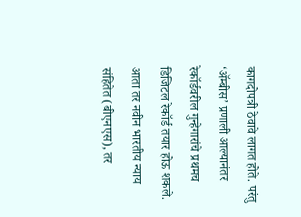कागदोपत्री ठेवावे लागत होते. परंतु ‘ॲम्बीस’ प्रणाली आल्यानंतर रेकॉर्डवरील गुन्हेगारांचे प्रथमच डिजिटल रेकॉर्ड तयार होऊ शकले. आता तर नवीन भारतीय न्याय संहितेत (बीएनएस), तर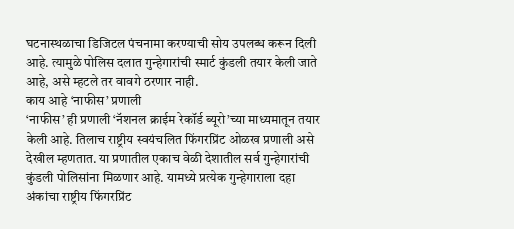घटनास्थळाचा डिजिटल पंचनामा करण्याची सोय उपलब्ध करून दिली आहे. त्यामुळे पोलिस दलात गुन्हेगारांची स्मार्ट कुंडली तयार केली जाते आहे, असे म्हटले तर वावगे ठरणार नाही.
काय आहे ‘नाफीस’ प्रणाली
‘नाफीस’ ही प्रणाली ‘नॅशनल क्राईम रेकॉर्ड ब्यूरो’च्या माध्यमातून तयार केली आहे. तिलाच राष्ट्रीय स्वयंचलित फिंगरप्रिंट ओळख प्रणाली असे देखील म्हणतात. या प्रणातील एकाच वेळी देशातील सर्व गुन्हेगारांची कुंडली पोलिसांना मिळणार आहे. यामध्ये प्रत्येक गुन्हेगाराला दहा अंकांचा राष्ट्रीय फिंगरप्रिंट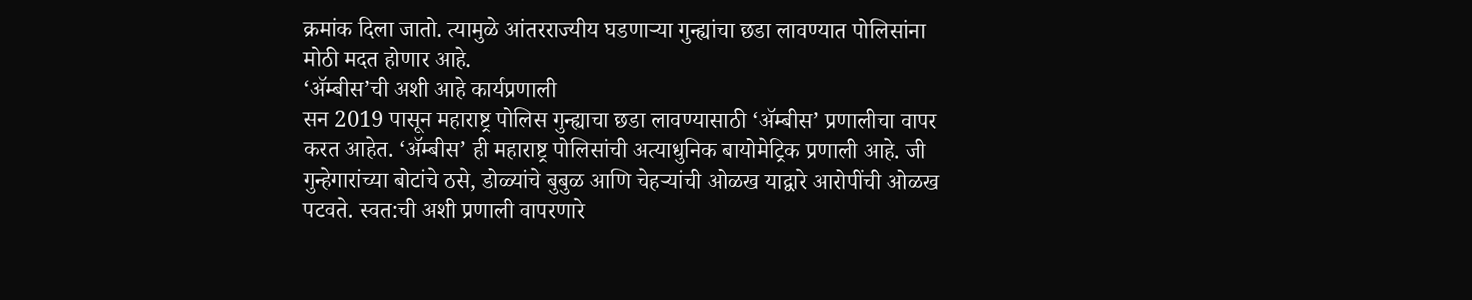क्रमांक दिला जातो. त्यामुळे आंतरराज्यीय घडणाऱ्या गुन्ह्यांचा छडा लावण्यात पोलिसांना मोठी मदत होणार आहे.
‘ॲम्बीस’ची अशी आहे कार्यप्रणाली
सन 2019 पासून महाराष्ट्र पोलिस गुन्ह्याचा छडा लावण्यासाठी ‘ॲम्बीस’ प्रणालीचा वापर करत आहेत. ‘ॲम्बीस’ ही महाराष्ट्र पोलिसांची अत्याधुनिक बायोमेट्रिक प्रणाली आहे. जी गुन्हेगारांच्या बोटांचे ठसे, डोळ्यांचे बुबुळ आणि चेहऱ्यांची ओळख याद्वारे आरोपींची ओळख पटवते. स्वत:ची अशी प्रणाली वापरणारे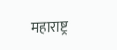महाराष्ट्र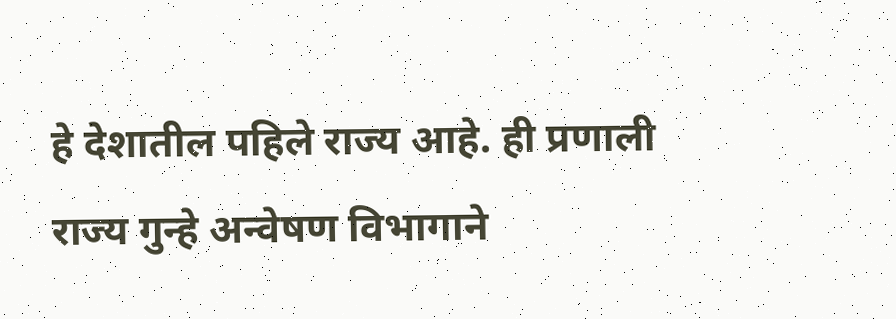हे देशातील पहिले राज्य आहे. ही प्रणाली राज्य गुन्हे अन्वेषण विभागाने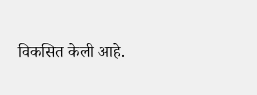विकसित केली आहे.